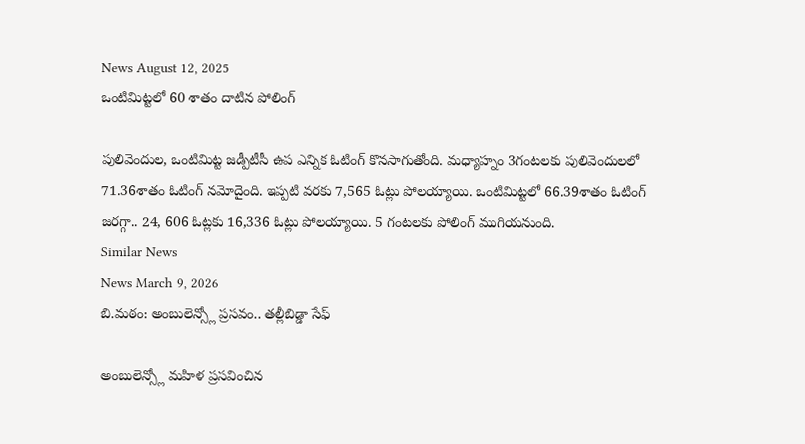News August 12, 2025
ఒంటిమిట్టలో 60 శాతం దాటిన పోలింగ్

పులివెందుల, ఒంటిమిట్ట జడ్పీటీసీ ఉప ఎన్నిక ఓటింగ్ కొనసాగుతోంది. మధ్యాహ్నం 3గంటలకు పులివెందులలో 71.36శాతం ఓటింగ్ నమోదైంది. ఇప్పటి వరకు 7,565 ఓట్లు పోలయ్యాయి. ఒంటిమిట్టలో 66.39శాతం ఓటింగ్ జరగ్గా.. 24, 606 ఓట్లకు 16,336 ఓట్లు పోలయ్యాయి. 5 గంటలకు పోలింగ్ ముగియనుంది.
Similar News
News March 9, 2026
బి.మఠం: అంబులెన్స్లో ప్రసవం.. తల్లీబిడ్డా సేఫ్

అంబులెన్స్లో మహిళ ప్రసవించిన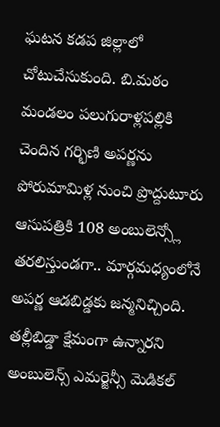ఘటన కడప జిల్లాలో చోటుచేసుకుంది. బి.మఠం మండలం పలుగురాళ్లపల్లికి చెందిన గర్భిణి అపర్ణను పోరుమామిళ్ల నుంచి ప్రొద్దుటూరు ఆసుపత్రికి 108 అంబులెన్స్లో తరలిస్తుండగా.. మార్గమధ్యంలోనే అపర్ణ ఆడబిడ్డకు జన్మనిచ్చింది. తల్లీబిడ్డా క్షేమంగా ఉన్నారని అంబులెన్స్ ఎమర్జెన్సీ మెడికల్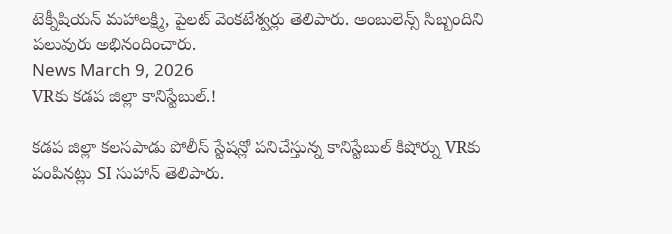టెక్నీషియన్ మహాలక్ష్మి, పైలట్ వెంకటేశ్వర్లు తెలిపారు. అంబులెన్స్ సిబ్బందిని పలువురు అభినందించారు.
News March 9, 2026
VRకు కడప జిల్లా కానిస్టేబుల్.!

కడప జిల్లా కలసపాడు పోలీస్ స్టేషన్లో పనిచేస్తున్న కానిస్టేబుల్ కిషోర్ను VRకు పంపినట్లు SI సుహాన్ తెలిపారు.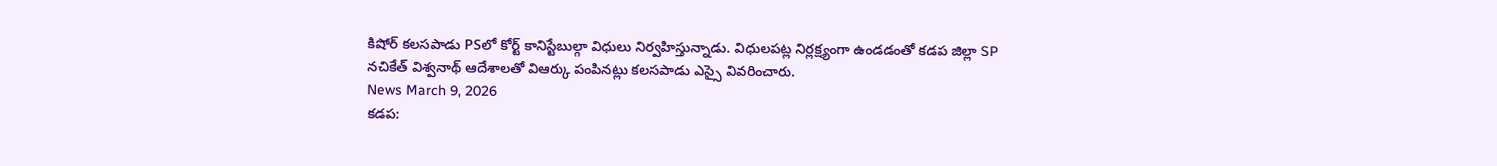కిషోర్ కలసపాడు PSలో కోర్ట్ కానిస్టేబుల్గా విధులు నిర్వహిస్తున్నాడు. విధులపట్ల నిర్లక్ష్యంగా ఉండడంతో కడప జిల్లా SP నచికేత్ విశ్వనాథ్ ఆదేశాలతో విఆర్కు పంపినట్లు కలసపాడు ఎస్సై వివరించారు.
News March 9, 2026
కడప: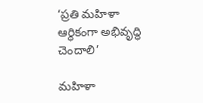‘ప్రతి మహిళా ఆర్థికంగా అభివృద్ధి చెందాలి’

మహిళా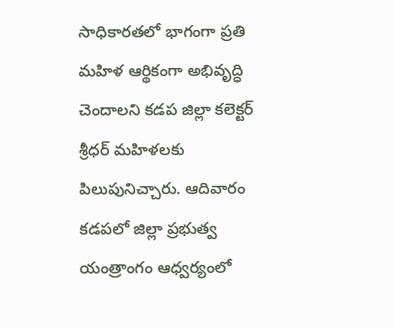సాధికారతలో భాగంగా ప్రతి మహిళ ఆర్థికంగా అభివృద్ధి చెందాలని కడప జిల్లా కలెక్టర్ శ్రీధర్ మహిళలకు పిలుపునిచ్చారు. ఆదివారం కడపలో జిల్లా ప్రభుత్వ యంత్రాంగం ఆధ్వర్యంలో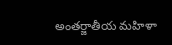అంతర్జాతీయ మహిళా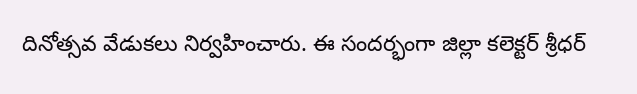దినోత్సవ వేడుకలు నిర్వహించారు. ఈ సందర్భంగా జిల్లా కలెక్టర్ శ్రీధర్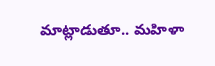మాట్లాడుతూ.. మహిళా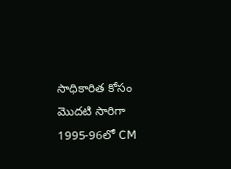సాధికారిత కోసం మొదటి సారిగా 1995-96లో CM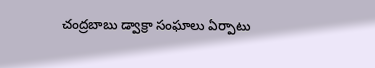చంద్రబాబు డ్వాక్రా సంఘాలు ఏర్పాటు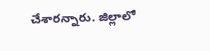చేశారన్నారు. జిల్లాలో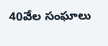40వేల సంఘాలు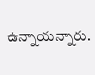ఉన్నాయన్నారు.